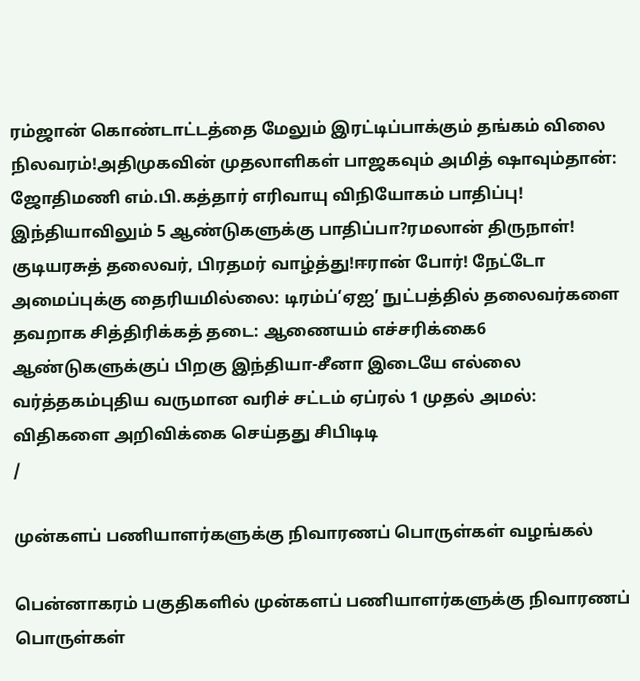ரம்ஜான் கொண்டாட்டத்தை மேலும் இரட்டிப்பாக்கும் தங்கம் விலை நிலவரம்!அதிமுகவின் முதலாளிகள் பாஜகவும் அமித் ஷாவும்தான்: ஜோதிமணி எம்.பி.கத்தார் எரிவாயு விநியோகம் பாதிப்பு! இந்தியாவிலும் 5 ஆண்டுகளுக்கு பாதிப்பா?ரமலான் திருநாள்! குடியரசுத் தலைவர், பிரதமர் வாழ்த்து!ஈரான் போர்! நேட்டோ அமைப்புக்கு தைரியமில்லை: டிரம்ப்‘ஏஐ’ நுட்பத்தில் தலைவர்களை தவறாக சித்திரிக்கத் தடை: ஆணையம் எச்சரிக்கை6 ஆண்டுகளுக்குப் பிறகு இந்தியா-சீனா இடையே எல்லை வர்த்தகம்புதிய வருமான வரிச் சட்டம் ஏப்ரல் 1 முதல் அமல்: விதிகளை அறிவிக்கை செய்தது சிபிடிடி
/

முன்களப் பணியாளர்களுக்கு நிவாரணப் பொருள்கள் வழங்கல்

பென்னாகரம் பகுதிகளில் முன்களப் பணியாளர்களுக்கு நிவாரணப் பொருள்கள்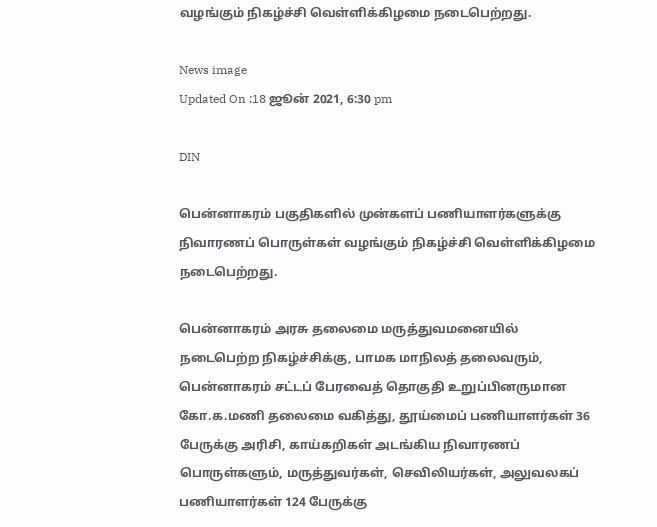வழங்கும் நிகழ்ச்சி வெள்ளிக்கிழமை நடைபெற்றது.

News image
Updated On :18 ஜூன் 2021, 6:30 pm

DIN

பென்னாகரம் பகுதிகளில் முன்களப் பணியாளர்களுக்கு நிவாரணப் பொருள்கள் வழங்கும் நிகழ்ச்சி வெள்ளிக்கிழமை நடைபெற்றது.

பென்னாகரம் அரசு தலைமை மருத்துவமனையில் நடைபெற்ற நிகழ்ச்சிக்கு, பாமக மாநிலத் தலைவரும், பென்னாகரம் சட்டப் பேரவைத் தொகுதி உறுப்பினருமான கோ.க.மணி தலைமை வகித்து, தூய்மைப் பணியாளர்கள் 36 பேருக்கு அரிசி, காய்கறிகள் அடங்கிய நிவாரணப் பொருள்களும், மருத்துவர்கள், செவிலியர்கள், அலுவலகப் பணியாளர்கள் 124 பேருக்கு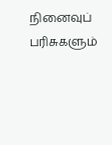நினைவுப் பரிசுகளும்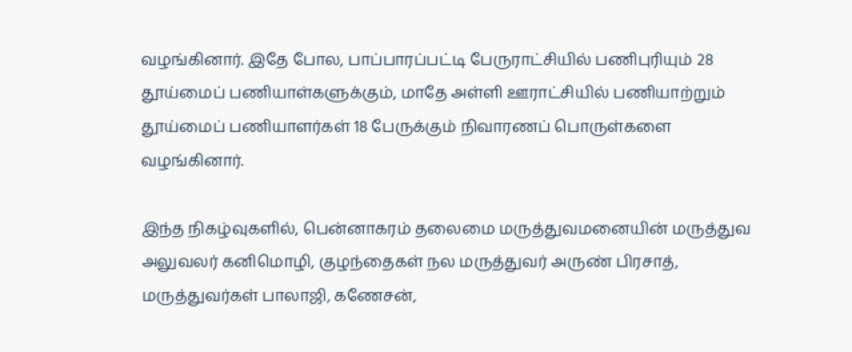வழங்கினார். இதே போல, பாப்பாரப்பட்டி பேருராட்சியில் பணிபுரியும் 28 தூய்மைப் பணியாள்களுக்கும், மாதே அள்ளி ஊராட்சியில் பணியாற்றும் தூய்மைப் பணியாளர்கள் 18 பேருக்கும் நிவாரணப் பொருள்களை வழங்கினார்.

இந்த நிகழ்வுகளில், பென்னாகரம் தலைமை மருத்துவமனையின் மருத்துவ அலுவலர் கனிமொழி, குழந்தைகள் நல மருத்துவர் அருண் பிரசாத், மருத்துவர்கள் பாலாஜி, கணேசன்,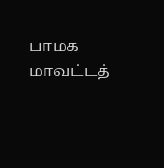பாமக மாவட்டத்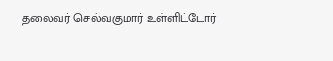தலைவர் செல்வகுமார் உள்ளிட்டோர்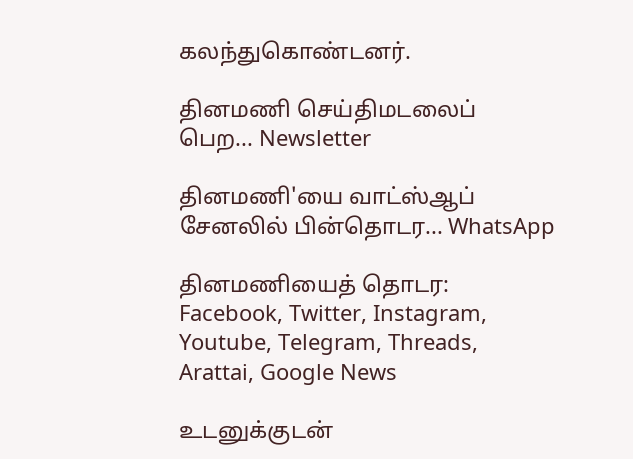கலந்துகொண்டனர்.

தினமணி செய்திமடலைப் பெற... Newsletter

தினமணி'யை வாட்ஸ்ஆப் சேனலில் பின்தொடர... WhatsApp

தினமணியைத் தொடர: Facebook, Twitter, Instagram, Youtube, Telegram, Threads, Arattai, Google News

உடனுக்குடன்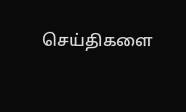செய்திகளை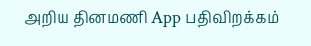அறிய தினமணி App பதிவிறக்கம்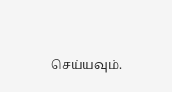செய்யவும்.